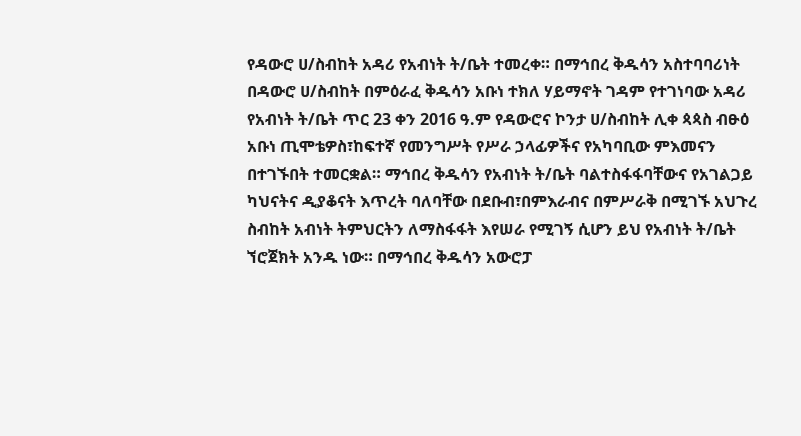የዳውሮ ሀ/ስብከት አዳሪ የአብነት ት/ቤት ተመረቀ። በማኅበረ ቅዱሳን አስተባባሪነት በዳውሮ ሀ/ስብከት በምዕራፈ ቅዱሳን አቡነ ተክለ ሃይማኖት ገዳም የተገነባው አዳሪ የአብነት ት/ቤት ጥር 23 ቀን 2016 ዓ.ም የዳውሮና ኮንታ ሀ/ስብከት ሊቀ ጳጳስ ብፁዕ አቡነ ጢሞቴዎስ፣ከፍተኛ የመንግሥት የሥራ ኃላፊዎችና የአካባቢው ምእመናን በተገኙበት ተመርቋል። ማኅበረ ቅዱሳን የአብነት ት/ቤት ባልተስፋፋባቸውና የአገልጋይ ካህናትና ዲያቆናት እጥረት ባለባቸው በደቡብ፣በምእራብና በምሥራቅ በሚገኙ አህጉረ ስብከት አብነት ትምህርትን ለማስፋፋት እየሠራ የሚገኝ ሲሆን ይህ የአብነት ት/ቤት ኘሮጀክት አንዱ ነው። በማኅበረ ቅዱሳን አውሮፓ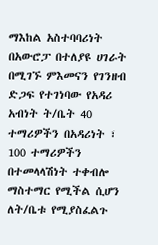ማእከል አስተባባሪነት በአውሮፓ በተለያዩ ሀገራት በሚገኙ ምእመናን የገንዘብ ድጋፍ የተገነባው የአዳሪ አብነት ት/ቤት 40 ተማሪዎችን በአዳሪነት ፣ 100 ተማሪዎችን በተመላላሽነት ተቀብሎ ማስተማር የሚችል ሲሆን ለት/ቤቱ የሚያስፈልጉ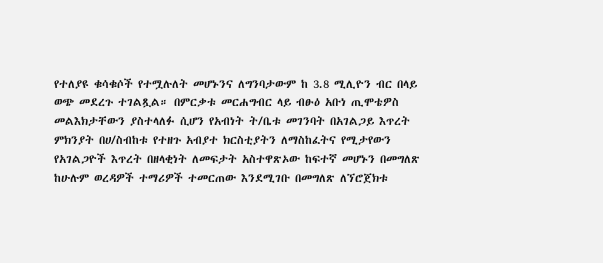የተለያዩ ቁሳቁሶች የተሟሉለት መሆኑንና ለግንባታውም ከ 3.8 ሚሊዮን ብር በላይ ወጭ መደረጉ ተገልጿል። በምርቃቱ መርሐግብር ላይ ብፁዕ አቡነ ጢሞቴዎስ መልእክታቸውን ያስተላለፉ ሲሆን የአብነት ት/ቤቱ መገንባት በአገልጋይ እጥረት ምክንያት በሀ/ስብከቱ የተዘጉ አብያተ ክርስቲያትን ለማስከፈትና የሚታየውን የአገልጋዮች እጥረት በዘላቂነት ለመፍታት አስተዋጽኦው ከፍተኛ መሆኑን በመግለጽ ከሁሉም ወረዳዎች ተማሪዎች ተመርጠው እንደሚገቡ በመግለጽ ለኘሮጀክቱ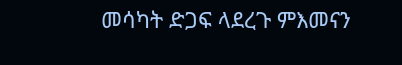መሳካት ድጋፍ ላደረጉ ምእመናን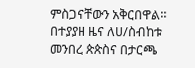ምስጋናቸውን አቅርበዋል። በተያያዘ ዜና ለሀ/ስብከቱ መንበረ ጵጵስና በታርጫ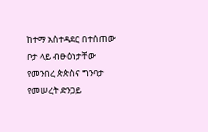ከተማ አስተዳደር በተሰጠው ቦታ ላይ ብፁዕነታቸው የመንበረ ጵጵስና ግንባታ የመሠረት ድንጋይ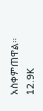አስቀምጠዋል። 12.9K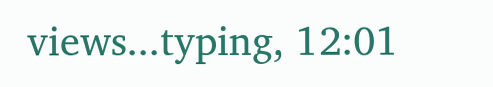views...typing, 12:01